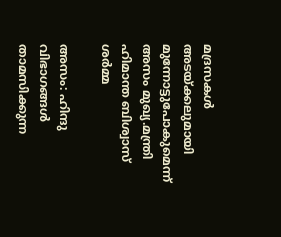മദ്രസകള്‍ അടയ്‌ക്കലുമായി മുന്നോട്ടുപോകുമെന്ന്‌ അസം മുഖ്യ.മന്ത്രി ഹിമാന്ത ബിശ്വാസ്‌ ശര്‍മ്മ

അസം: ഹിന്ദു വിഭാഗങ്ങള്‍ താമസിക്കുന്ന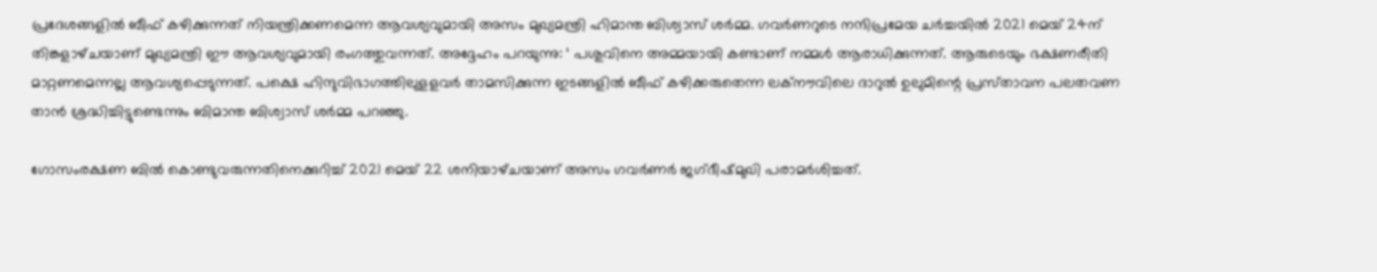പ്രദേശങ്ങളില്‍ ബീഫ്‌ കഴിക്കുന്നത്‌ നിയന്ത്രിക്കണമെന്ന ആവശ്യവുമായി അസം മുഖ്യമന്ത്രി ഹിമാന്ത ബിശ്വാസ്‌ ശര്‍മ്മ. ഗവര്‍ണറുടെ നന്ദിപ്രമേയ ചര്‍ച്ചയില്‍ 2021 മെയ്‌ 24ന്‌ തിങ്കളാഴ്‌ചയാണ്‌ മുഖ്യമന്ത്രി ഈ ആവശ്യവുമായി രംഗത്തുവന്നത്‌. അദ്ദേഹം പറയുന്നു: ‘ പശുവിനെ അമ്മയായി കണ്ടാണ്‌ നമ്മള്‍ ആരാധിക്കുന്നത്‌. ആരുടെയും ഭക്ഷണരീതി മാറ്റണമെന്നല്ല ആവശ്യപ്പെടുന്നത്‌. പക്ഷെ ഹിന്ദുവിഭാഗത്തിലുളളവര്‍ താമസിക്കുന്ന ഇടങ്ങളില്‍ ബീഫ്‌ കഴിക്കരുതെന്ന ലക്‌നൗവിലെ ദാറുല്‍ ഉലുമിന്റെ പ്രസ്‌താവന പലതവണ താന്‍ ശ്രദ്ധിച്ചിട്ടുണ്ടെന്നും ബിമാന്ത ബിശ്വാസ്‌ ശര്‍മ്മ പറഞ്ഞു.

ഗോസംരക്ഷണ ബില്‍ കൊണ്ടുവരുന്നതിനെക്കുറിച്ച്‌ 2021 മെയ്‌ 22 ശനിയാഴ്‌ചയാണ്‌ അസം ഗവര്‍ണര്‍ ജഗ്‌ദീഷ്‌മുഖി പരാമര്‍ശിച്ചത്‌.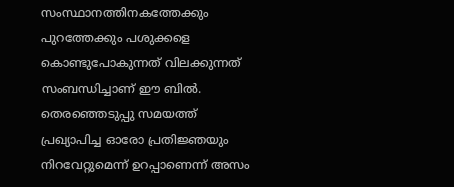സംസ്ഥാനത്തിനകത്തേക്കും പുറത്തേക്കും പശുക്കളെ കൊണ്ടുപോകുന്നത്‌ വിലക്കുന്നത്‌ സംബന്ധിച്ചാണ്‌ ഈ ബില്‍. തെരഞ്ഞെടുപ്പു സമയത്ത്‌ പ്രഖ്യാപിച്ച ഓരോ പ്രതിജ്ഞയും നിറവേറ്റുമെന്ന്‌ ഉറപ്പാണെന്ന്‌ അസം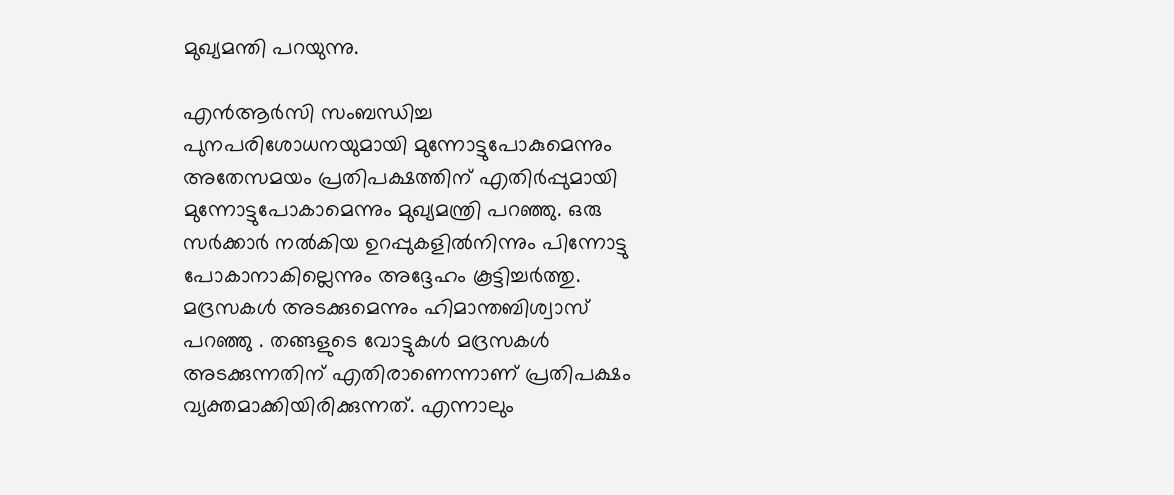മുഖ്യമന്തി പറയുന്നു.

എന്‍ആര്‍സി സംബന്ധിച്ച പുനപരിശോധനയുമായി മുന്നോട്ടുപോകുമെന്നും അതേസമയം പ്രതിപക്ഷത്തിന്‌ എതിര്‍പ്പുമായി മുന്നോട്ടുപോകാമെന്നും മുഖ്യമന്ത്രി പറഞ്ഞു. ഒരു സര്‍ക്കാര്‍ നല്‍കിയ ഉറപ്പുകളില്‍നിന്നും പിന്നോട്ടു പോകാനാകില്ലെന്നും അദ്ദേഹം കൂട്ടിച്ചര്‍ത്തു. മദ്രസകള്‍ അടക്കുമെന്നും ഹിമാന്തബിശ്വാസ്‌ പറഞ്ഞു . തങ്ങളുടെ വോട്ടുകള്‍ മദ്രസകള്‍ അടക്കുന്നതിന്‌ എതിരാണെന്നാണ്‌ പ്രതിപക്ഷം വ്യക്തമാക്കിയിരിക്കുന്നത്‌. എന്നാലും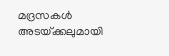മദ്രസകള്‍ അടയ്‌ക്കലുമായി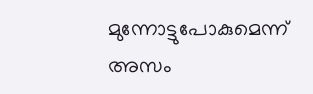മുന്നോട്ടുപോകുമെന്ന്‌ അസം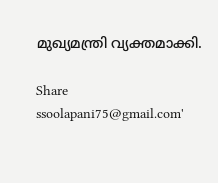മുഖ്യമന്ത്രി വ്യക്തമാക്കി.

Share
ssoolapani75@gmail.com'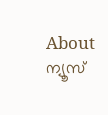About ന്യൂസ്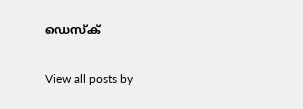ഡെസ്ക്

View all posts by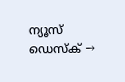ന്യൂസ് ഡെസ്ക് →